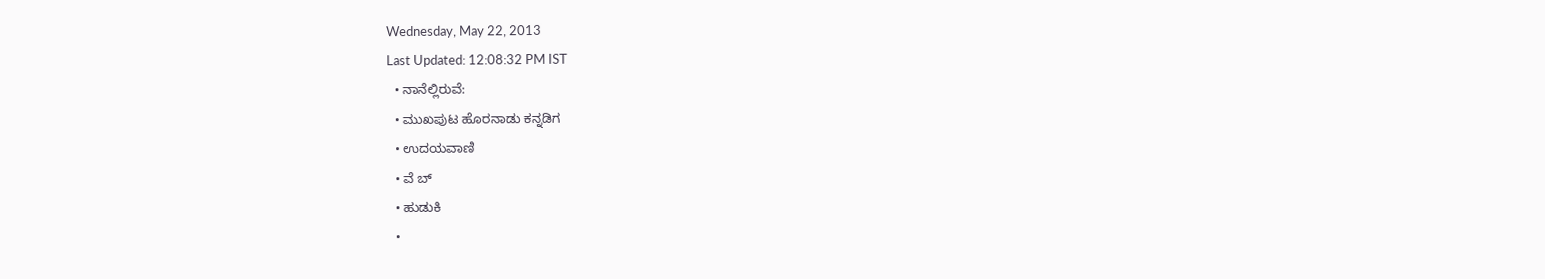Wednesday, May 22, 2013
Last Updated: 12:08:32 PM IST
  • ನಾನೆಲ್ಲಿರುವೆ:
  • ಮುಖಪುಟ ಹೊರನಾಡು ಕನ್ನಡಿಗ
  • ಉದಯವಾಣಿ
  • ವೆ ಬ್
  • ಹುಡುಕಿ
  •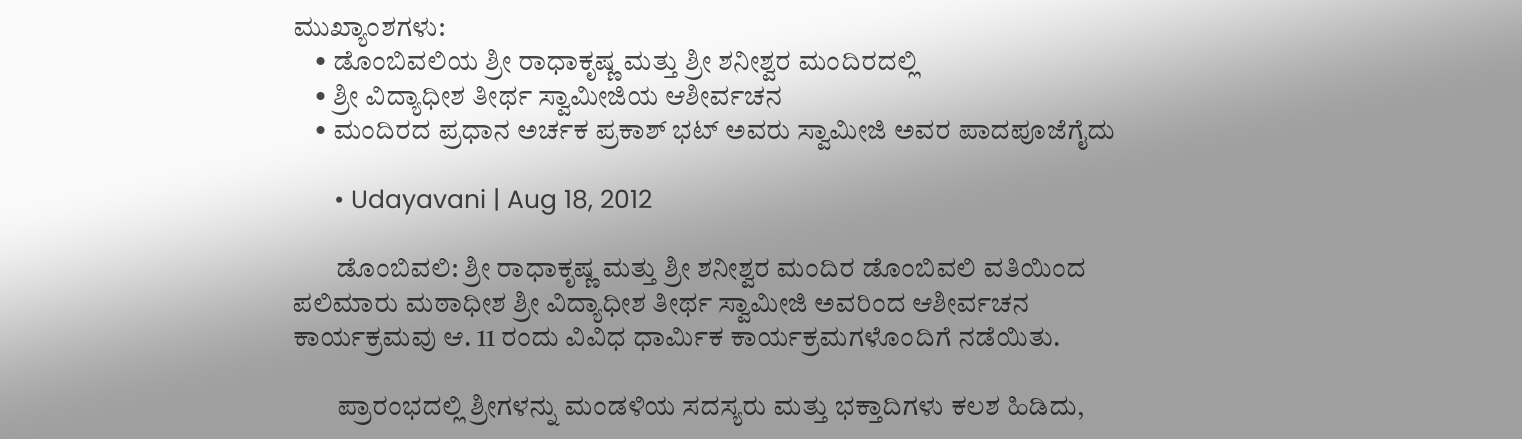ಮುಖ್ಯಾಂಶಗಳು:
    • ಡೊಂಬಿವಲಿಯ ಶ್ರೀ ರಾಧಾಕೃಷ್ಣ ಮತ್ತು ಶ್ರೀ ಶನೀಶ್ವರ ಮಂದಿರದಲ್ಲಿ
    • ಶ್ರೀ ವಿದ್ಯಾಧೀಶ ತೀರ್ಥ ಸ್ವಾಮೀಜಿಯ ಆಶೀರ್ವಚನ
    • ಮಂದಿರದ ಪ್ರಧಾನ ಅರ್ಚಕ ಪ್ರಕಾಶ್‌ ಭಟ್‌ ಅವರು ಸ್ವಾಮೀಜಿ ಅವರ ಪಾದಪೂಜೆಗೈದು

      • Udayavani | Aug 18, 2012

        ಡೊಂಬಿವಲಿ: ಶ್ರೀ ರಾಧಾಕೃಷ್ಣ ಮತ್ತು ಶ್ರೀ ಶನೀಶ್ವರ ಮಂದಿರ ಡೊಂಬಿವಲಿ ವತಿಯಿಂದ ಪಲಿಮಾರು ಮಠಾಧೀಶ ಶ್ರೀ ವಿದ್ಯಾಧೀಶ ತೀರ್ಥ ಸ್ವಾಮೀಜಿ ಅವರಿಂದ ಆಶೀರ್ವಚನ ಕಾರ್ಯಕ್ರಮವು ಆ. 11 ರಂದು ವಿವಿಧ ಧಾರ್ಮಿಕ ಕಾರ್ಯಕ್ರಮಗಳೊಂದಿಗೆ ನಡೆಯಿತು.

        ಪ್ರಾರಂಭದಲ್ಲಿ ಶ್ರೀಗಳನ್ನು ಮಂಡಳಿಯ ಸದಸ್ಯರು ಮತ್ತು ಭಕ್ತಾದಿಗಳು ಕಲಶ ಹಿಡಿದು,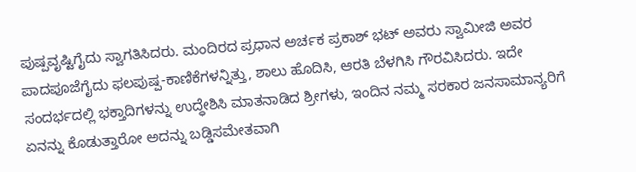ಪುಷ್ಪವೃಷ್ಟಿಗೈದು ಸ್ವಾಗತಿಸಿದರು. ಮಂದಿರದ ಪ್ರಧಾನ ಅರ್ಚಕ ಪ್ರಕಾಶ್‌ ಭಟ್‌ ಅವರು ಸ್ವಾಮೀಜಿ ಅವರ ಪಾದಪೂಜೆಗೈದು ಫಲಪುಷ್ಪ-ಕಾಣಿಕೆಗಳನ್ನಿತ್ತು, ಶಾಲು ಹೊದಿಸಿ, ಆರತಿ ಬೆಳಗಿಸಿ ಗೌರವಿಸಿದರು. ಇದೇ ಸಂದರ್ಭದಲ್ಲಿ ಭಕ್ತಾದಿಗಳನ್ನು ಉದ್ಧೇಶಿಸಿ ಮಾತನಾಡಿದ ಶ್ರೀಗಳು, ಇಂದಿನ ನಮ್ಮ ಸರಕಾರ ಜನಸಾಮಾನ್ಯರಿಗೆ ಏನನ್ನು ಕೊಡುತ್ತಾರೋ ಅದನ್ನು ಬಡ್ಡಿಸಮೇತವಾಗಿ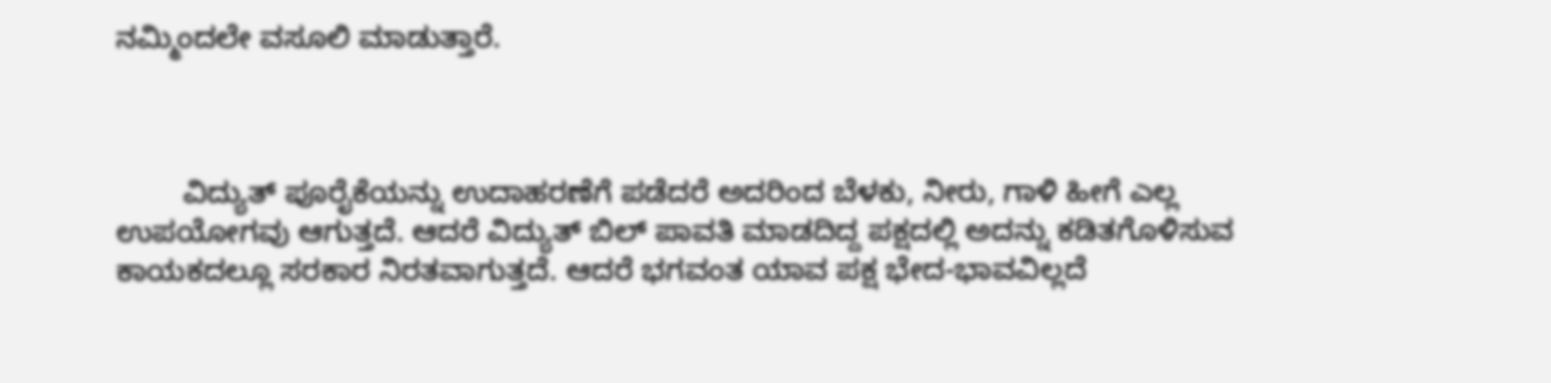ನಮ್ಮಿಂದಲೇ ವಸೂಲಿ ಮಾಡುತ್ತಾರೆ.



        ವಿದ್ಯುತ್‌ ಪೂರೈಕೆಯನ್ನು ಉದಾಹರಣೆಗೆ ಪಡೆದರೆ ಅದರಿಂದ ಬೆಳಕು, ನೀರು, ಗಾಳಿ ಹೀಗೆ ಎಲ್ಲ ಉಪಯೋಗವು ಆಗುತ್ತದೆ. ಆದರೆ ವಿದ್ಯುತ್‌ ಬಿಲ್‌ ಪಾವತಿ ಮಾಡದಿದ್ದ ಪಕ್ಷದಲ್ಲಿ ಅದನ್ನು ಕಡಿತಗೊಳಿಸುವ ಕಾಯಕದಲ್ಲೂ ಸರಕಾರ ನಿರತವಾಗುತ್ತದೆ. ಆದರೆ ಭಗವಂತ ಯಾವ ಪಕ್ಷ ಭೇದ-ಭಾವವಿಲ್ಲದೆ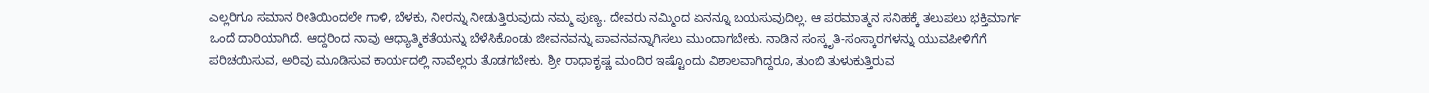ಎಲ್ಲರಿಗೂ ಸಮಾನ ರೀತಿಯಿಂದಲೇ ಗಾಳಿ, ಬೆಳಕು, ನೀರನ್ನು ನೀಡುತ್ತಿರುವುದು ನಮ್ಮ ಪುಣ್ಯ. ದೇವರು ನಮ್ಮಿಂದ ಏನನ್ನೂ ಬಯಸುವುದಿಲ್ಲ. ಆ ಪರಮಾತ್ಮನ ಸನಿಹಕ್ಕೆ ತಲುಪಲು ಭಕ್ತಿಮಾರ್ಗ ಒಂದೆ ದಾರಿಯಾಗಿದೆ. ಆದ್ದರಿಂದ ನಾವು ಆಧ್ಯಾತ್ಮಿಕತೆಯನ್ನು ಬೆಳೆಸಿಕೊಂಡು ಜೀವನವನ್ನು ಪಾವನವನ್ನಾಗಿಸಲು ಮುಂದಾಗಬೇಕು. ನಾಡಿನ ಸಂಸ್ಕೃತಿ-ಸಂಸ್ಕಾರಗಳನ್ನು ಯುವಪೀಳಿಗೆಗೆ ಪರಿಚಯಿಸುವ, ಅರಿವು ಮೂಡಿಸುವ ಕಾರ್ಯದಲ್ಲಿ ನಾವೆಲ್ಲರು ತೊಡಗಬೇಕು. ಶ್ರೀ ರಾಧಾಕೃಷ್ಣ ಮಂದಿರ ಇಷ್ಟೊಂದು ವಿಶಾಲವಾಗಿದ್ದರೂ, ತುಂಬಿ ತುಳುಕುತ್ತಿರುವ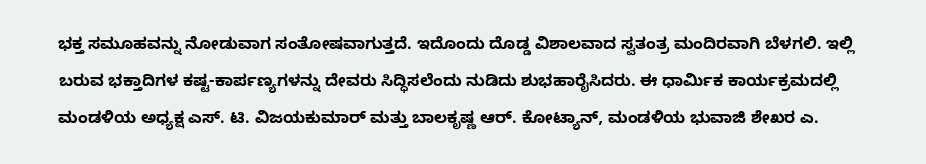ಭಕ್ತ ಸಮೂಹವನ್ನು ನೋಡುವಾಗ ಸಂತೋಷವಾಗುತ್ತದೆ. ಇದೊಂದು ದೊಡ್ಡ ವಿಶಾಲವಾದ ಸ್ವತಂತ್ರ ಮಂದಿರವಾಗಿ ಬೆಳಗಲಿ. ಇಲ್ಲಿ ಬರುವ ಭಕ್ತಾದಿಗಳ ಕಷ್ಟ-ಕಾರ್ಪಣ್ಯಗಳನ್ನು ದೇವರು ಸಿದ್ಧಿಸಲೆಂದು ನುಡಿದು ಶುಭಹಾರೈಸಿದರು. ಈ ಧಾರ್ಮಿಕ ಕಾರ್ಯಕ್ರಮದಲ್ಲಿ ಮಂಡಳಿಯ ಅಧ್ಯಕ್ಷ ಎಸ್‌. ಟಿ. ವಿಜಯಕುಮಾರ್‌ ಮತ್ತು ಬಾಲಕೃಷ್ಣ ಆರ್‌. ಕೋಟ್ಯಾನ್‌, ಮಂಡಳಿಯ ಭುವಾಜಿ ಶೇಖರ ಎ.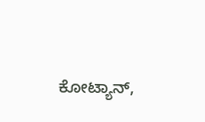ಕೋಟ್ಯಾನ್‌,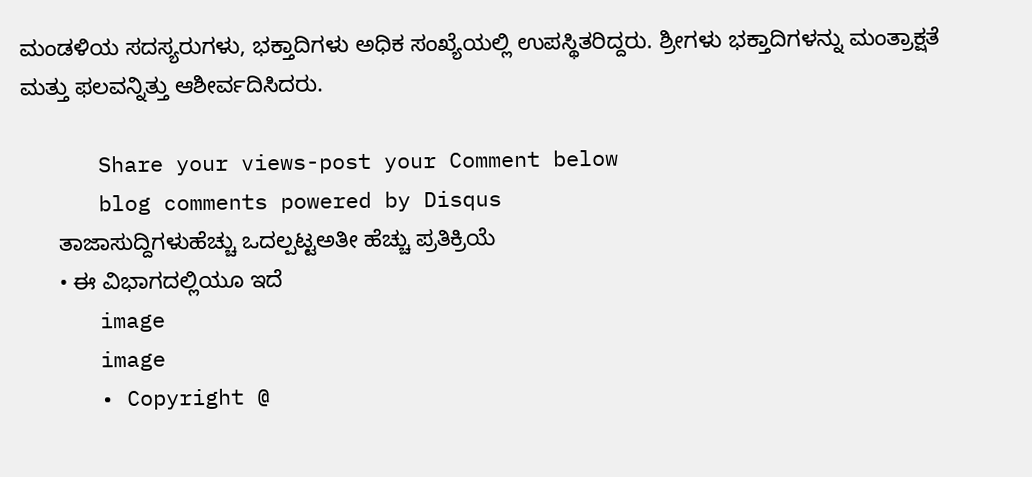ಮಂಡಳಿಯ ಸದಸ್ಯರುಗಳು, ಭಕ್ತಾದಿಗಳು ಅಧಿಕ ಸಂಖ್ಯೆಯಲ್ಲಿ ಉಪಸ್ಥಿತರಿದ್ದರು. ಶ್ರೀಗಳು ಭಕ್ತಾದಿಗಳನ್ನು ಮಂತ್ರಾಕ್ಷತೆ ಮತ್ತು ಫಲವನ್ನಿತ್ತು ಆಶೀರ್ವದಿಸಿದರು.

      Share your views-post your Comment below
      blog comments powered by Disqus
      ತಾಜಾಸುದ್ದಿಗಳುಹೆಚ್ಚು ಒದಲ್ಪಟ್ಟಅತೀ ಹೆಚ್ಚು ಪ್ರತಿಕ್ರಿಯೆ
      • ಈ ವಿಭಾಗದಲ್ಲಿಯೂ ಇದೆ
      image
      image
      • Copyright @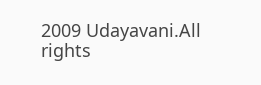2009 Udayavani.All rights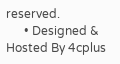reserved.
      • Designed & Hosted By 4cplus